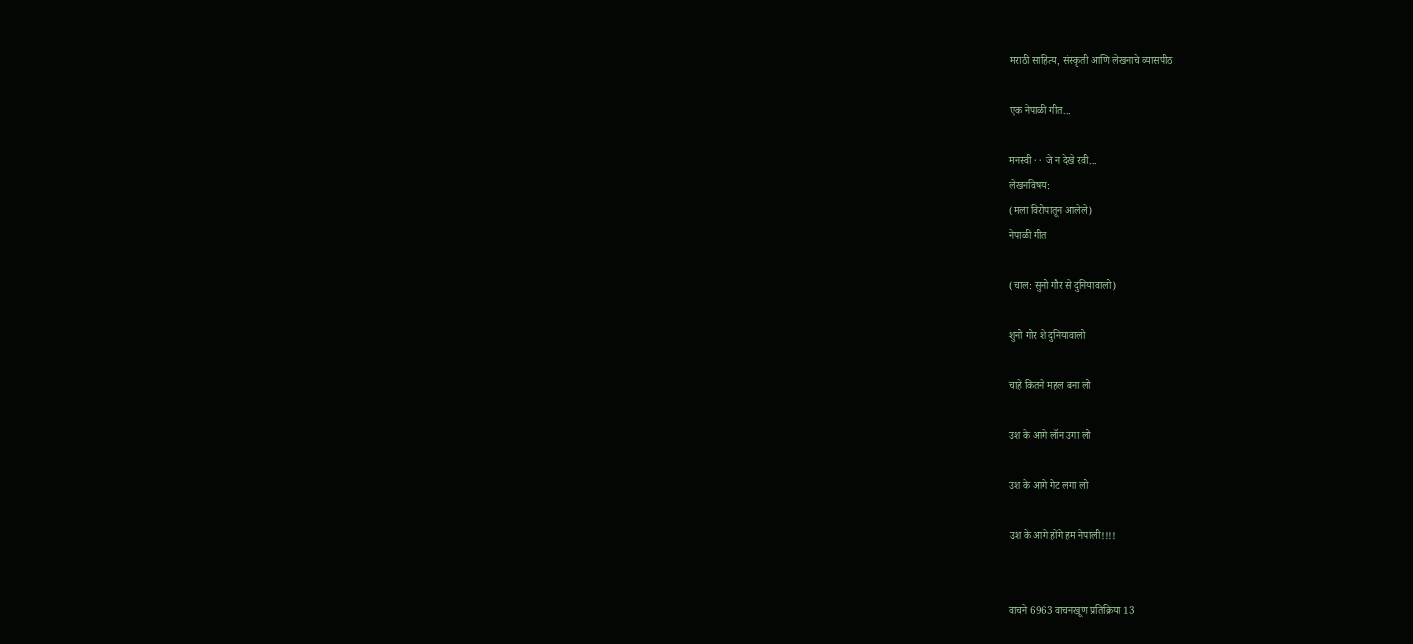मराठी साहित्य, संस्कृती आणि लेखनाचे व्यासपीठ

एक नेपाळी गीत...

मनस्वी · · जे न देखे रवी...
लेखनविषय:
(मला विरोपातून आलेले)
नेपाळी गीत

(चाल: सुनो गौर से दुनियावालो)

शुनो गोर शे दुनियावालो

चाहे कितने महल बना लो

उश के आगे लॉन उगा लो

उश के आगे गेट लगा लो

उश के आगे होंगे हम नेपाली!!!!


वाचने 6963 वाचनखूण प्रतिक्रिया 13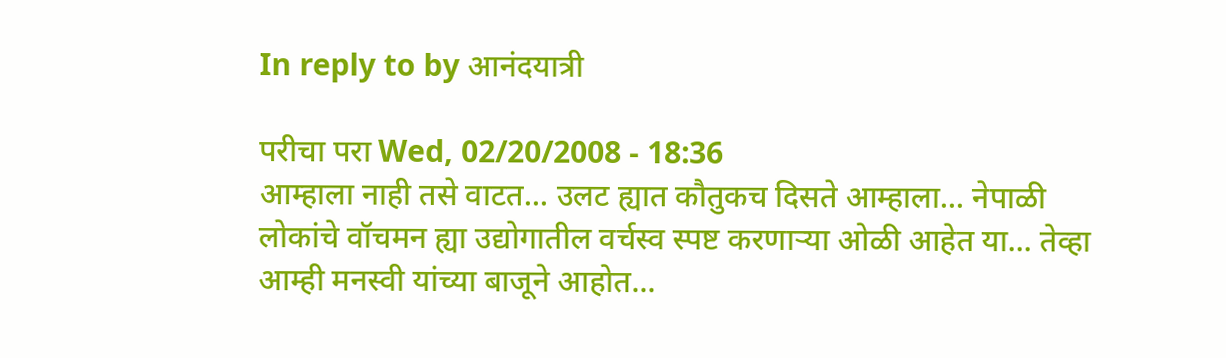In reply to by आनंदयात्री

परीचा परा Wed, 02/20/2008 - 18:36
आम्हाला नाही तसे वाटत... उलट ह्यात कौतुकच दिसते आम्हाला... नेपाळी लोकांचे वॉचमन ह्या उद्योगातील वर्चस्व स्पष्ट करणार्‍या ओळी आहेत या... तेव्हा आम्ही मनस्वी यांच्या बाजूने आहोत...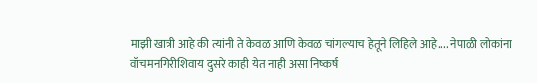माझी खात्री आहे की त्यांनी ते केवळ आणि केवळ चांगल्याच हेतूने लिहिले आहे.... नेपाळी लोकांना वॉचमनगिरीशिवाय दुसरे काही येत नाही असा निष्कर्ष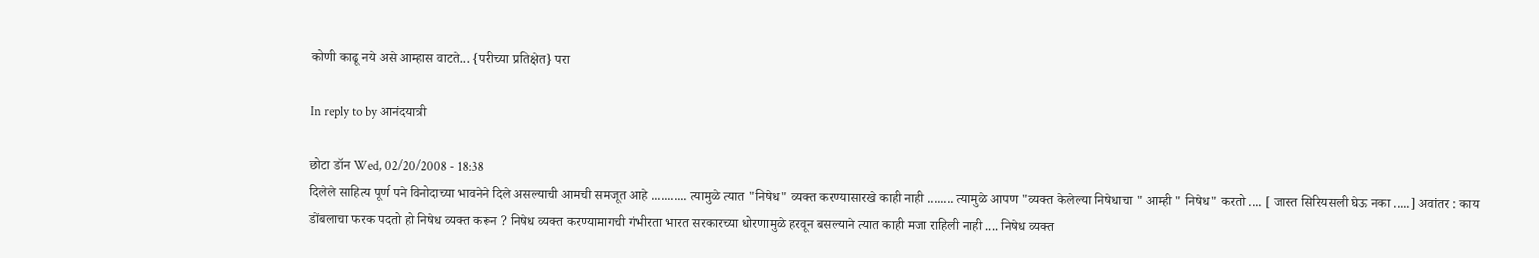कोणी काढू नये असे आम्हास वाटते... {परीच्या प्रतिक्षेत} परा

In reply to by आनंदयात्री

छोटा डॉन Wed, 02/20/2008 - 18:38
दिलेले साहित्य पूर्ण पने विनोदाच्या भावनेने दिले असल्याची आमची समजूत आहे ........... त्यामुळे त्यात "निषेध" व्यक्त करण्यासारखे काही नाही ........ त्यामुळे आपण "व्यक्त केलेल्या निषेधाचा " आम्ही " निषेध" करतो .... [ जास्त सिरियसली घेऊ नका .....] अवांतर : काय डोंबलाचा फरक पदतो हो निषेध व्यक्त करून ? निषेध व्यक्त करण्यामागची गंभीरता भारत सरकारच्या धोरणामुळे हरवून बसल्याने त्यात काही मजा राहिली नाही .... निषेध व्यक्त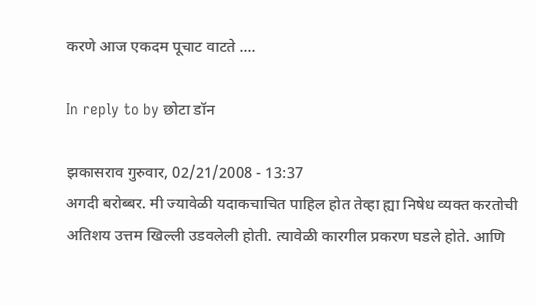करणे आज एकदम पूचाट वाटते ....

In reply to by छोटा डॉन

झकासराव गुरुवार, 02/21/2008 - 13:37
अगदी बरोब्बर. मी ज्यावेळी यदाकचाचित पाहिल होत तेव्हा ह्या निषेध व्यक्त करतोची अतिशय उत्तम खिल्ली उडवलेली होती. त्यावेळी कारगील प्रकरण घडले होते. आणि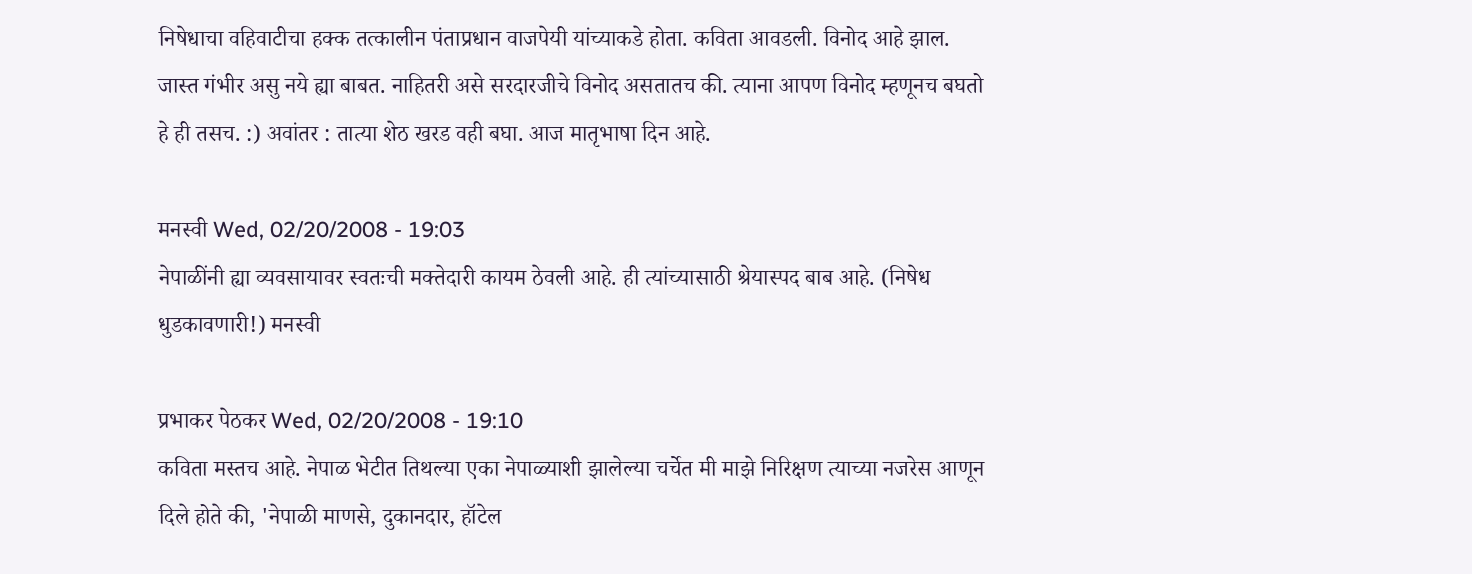निषेधाचा वहिवाटीचा हक्क तत्कालीन पंताप्रधान वाजपेयी यांच्याकडे होता. कविता आवडली. विनोद आहे झाल. जास्त गंभीर असु नये ह्या बाबत. नाहितरी असे सरदारजीचे विनोद असतातच की. त्याना आपण विनोद म्हणूनच बघतो हे ही तसच. :) अवांतर : तात्या शेठ खरड वही बघा. आज मातृभाषा दिन आहे.

मनस्वी Wed, 02/20/2008 - 19:03
नेपाळींनी ह्या व्यवसायावर स्वतःची मक्तेदारी कायम ठेवली आहे. ही त्यांच्यासाठी श्रेयास्पद बाब आहे. (निषेध धुडकावणारी!) मनस्वी

प्रभाकर पेठकर Wed, 02/20/2008 - 19:10
कविता मस्तच आहे. नेपाळ भेटीत तिथल्या एका नेपाळ्याशी झालेल्या चर्चेत मी माझे निरिक्षण त्याच्या नजरेस आणून दिले होते की, 'नेपाळी माणसे, दुकानदार, हॉटेल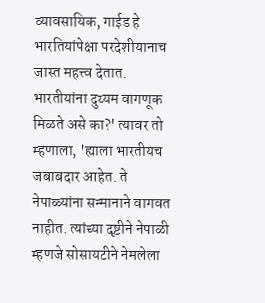व्यावसायिक, गाईड हे भारतियांपेक्षा परदेशीयानाच जास्त महत्त्व देतात. भारतीयांना दुय्यम वागणूक मिळते असे का?' त्यावर तो म्हणाला, 'ह्याला भारतीयच जबाबदार आहेत. ते नेपाळ्यांना सन्मानाने वागवत नाहीत. त्यांच्या दृष्टीने नेपाळी म्हणजे सोसायटीने नेमलेला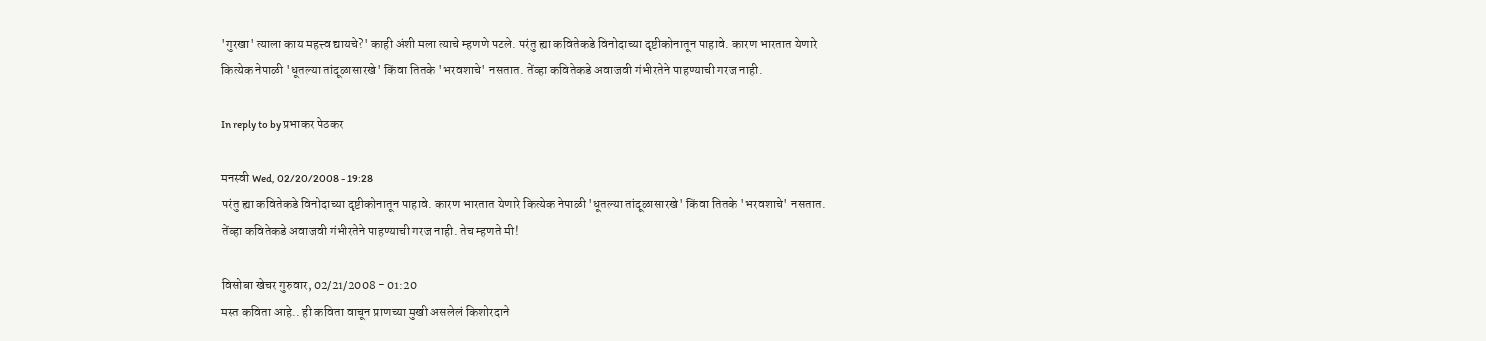'गुरखा' त्याला काय महत्त्व द्यायचे?' काही अंशी मला त्याचे म्हणणे पटले. परंतु ह्या कवितेकडे विनोदाच्या दृष्टीकोनातून पाहावे. कारण भारतात येणारे कित्येक नेपाळी 'धूतल्या तांदूळासारखे' किंवा तितके 'भरवशाचे' नसतात. तेंव्हा कवितेकडे अवाजवी गंभीरतेने पाहण्याची गरज नाही.

In reply to by प्रभाकर पेठकर

मनस्वी Wed, 02/20/2008 - 19:28
परंतु ह्या कवितेकडे विनोदाच्या दृष्टीकोनातून पाहावे. कारण भारतात येणारे कित्येक नेपाळी 'धूतल्या तांदूळासारखे' किंवा तितके 'भरवशाचे' नसतात. तेंव्हा कवितेकडे अवाजवी गंभीरतेने पाहण्याची गरज नाही. तेच म्हणते मी!

विसोबा खेचर गुरुवार, 02/21/2008 - 01:20
मस्त कविता आहे.. ही कविता वाचून प्राणच्या मुखी असलेलं किशोरदाने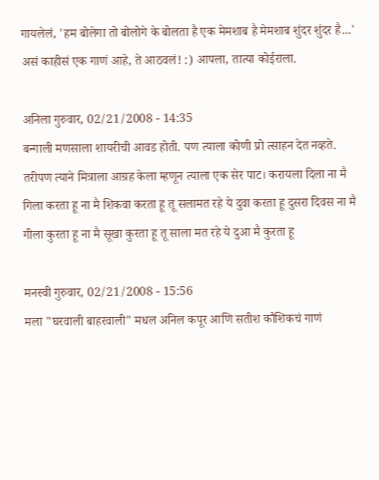गायलेलं, 'हम बोलेगा तो बोलोगे के बोलता है एक मेमशाब है मेमशाब शुंदर शुंदर है...' असं काहीसं एक गाणं आहे, ते आठवलं! :) आपला, तात्या कोईराला.

अनिला गुरुवार, 02/21/2008 - 14:35
बन्गाली मणसाला शायरीची आवड होती. पण त्याला कोणी प्रो त्साहन देत नव्हते. तरीपण त्याने मित्राला आग्रह केला म्हणून त्याला एक सेर पाट। करायला दिला ना मै गिला करता हू ना मै शिकवा करता हू तू सलामत रहे ये दुवा करता हू दुसरा दिवस ना मै गीला कुरता हू ना मै सूखा कुरता हू तू साला मत रहे ये दुआ मै कुरता हू

मनस्वी गुरुवार, 02/21/2008 - 15:56
मला "घरवाली बाहरवाली" मधल अनिल कपूर आणि सतीश कौशिकचं गाणं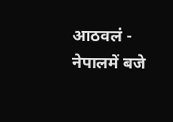आठवलं - नेपालमें बजे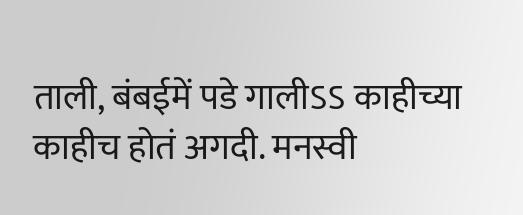ताली, बंबईमें पडे गालीऽऽ काहीच्या काहीच होतं अगदी. मनस्वी